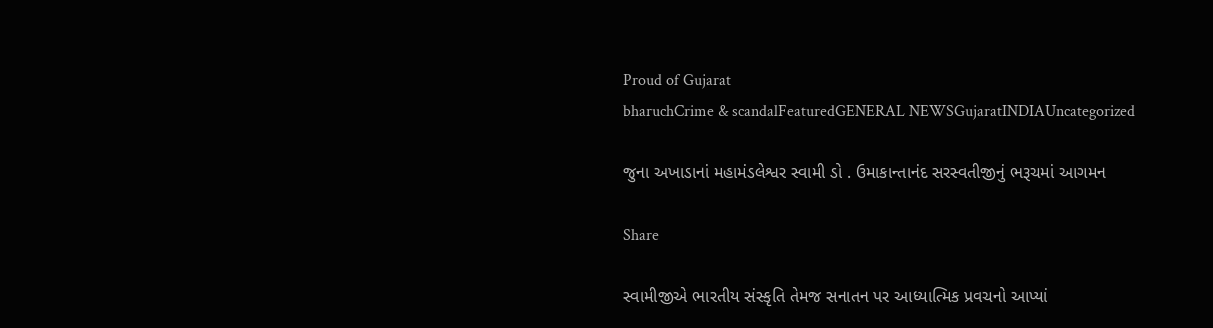Proud of Gujarat
bharuchCrime & scandalFeaturedGENERAL NEWSGujaratINDIAUncategorized

જુના અખાડાનાં મહામંડલેશ્વર સ્વામી ડો . ઉમાકાન્તાનંદ સરસ્વતીજીનું ભરૂચમાં આગમન

Share

સ્વામીજીએ ભારતીય સંસ્કૃતિ તેમજ સનાતન પર આધ્યાત્મિક પ્રવચનો આપ્યાં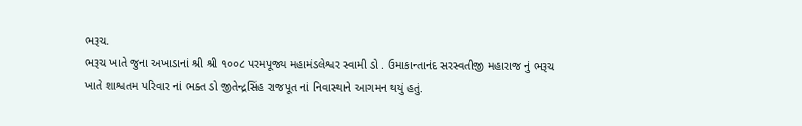ભરૂચ.
ભરૂચ ખાતે જુના અખાડાનાં શ્રી શ્રી ૧૦૦૮ પરમપૂજ્ય મહામંડલેશ્વર સ્વામી ડો . ઉમાકાન્તાનંદ સરસ્વતીજી મહારાજ નું ભરૂચ ખાતે શાશ્વતમ પરિવાર નાં ભક્ત ડો જીતેન્દ્રસિંહ રાજપૂત નાં નિવાસ્થાને આગમન થયું હતું.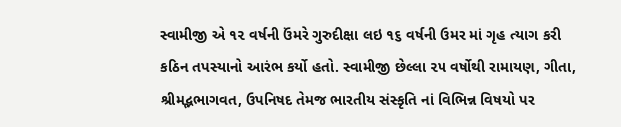સ્વામીજી એ ૧૨ વર્ષની ઉંમરે ગુરુદીક્ષા લઇ ૧૬ વર્ષની ઉમર માં ગૃહ ત્યાગ કરી કઠિન તપસ્યાનો આરંભ કર્યો હતો. સ્વામીજી છેલ્લા ૨૫ વર્ષોથી રામાયણ, ગીતા, શ્રીમદ્ભભાગવત, ઉપનિષદ તેમજ ભારતીય સંસ્કૃતિ નાં વિભિન્ન વિષયો પર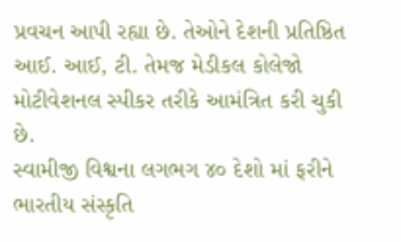પ્રવચન આપી રહ્યા છે. તેઓને દેશની પ્રતિષ્ઠિત આઈ. આઈ, ટી. તેમજ મેડીકલ કોલેજો મોટીવેશનલ સ્પીકર તરીકે આમંત્રિત કરી ચુકી છે.
સ્વામીજી વિશ્વના લગભગ ૪૦ દેશો માં ફરીને ભારતીય સંસ્કૃતિ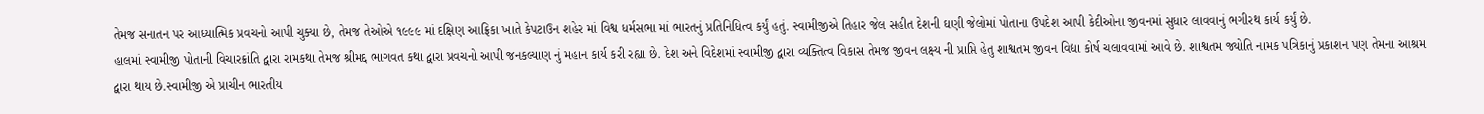તેમજ સનાતન પર આધ્યાત્મિક પ્રવચનો આપી ચુક્યા છે, તેમજ તેઓએ ૧૯૯૯ માં દક્ષિણ આફ્રિકા ખાતે કેપટાઉન શહેર માં વિશ્વ ધર્મસભા માં ભારતનું પ્રતિનિધિત્વ કર્યું હતું. સ્વામીજીએ તિહાર જેલ સહીત દેશની ઘણી જેલોમાં પોતાના ઉપદેશ આપી કેદીઓના જીવનમાં સુધાર લાવવાનું ભગીરથ કાર્ય કર્યું છે.
હાલમાં સ્વામીજી પોતાની વિચારક્રાંતિ દ્વારા રામકથા તેમજ શ્રીમદ્દ ભાગવત કથા દ્વારા પ્રવચનો આપી જનકલ્યાણ નું મહાન કાર્ય કરી રહ્યા છે. દેશ અને વિદેશમાં સ્વામીજી દ્વારા વ્યક્તિત્વ વિકાસ તેમજ જીવન લક્ષ્ય ની પ્રાપ્તિ હેતુ શાશ્વતમ જીવન વિદ્યા કોર્ષ ચલાવવામાં આવે છે. શાશ્વતમ જ્યોતિ નામક પત્રિકાનું પ્રકાશન પણ તેમના આશ્રમ દ્વારા થાય છે.સ્વામીજી એ પ્રાચીન ભારતીય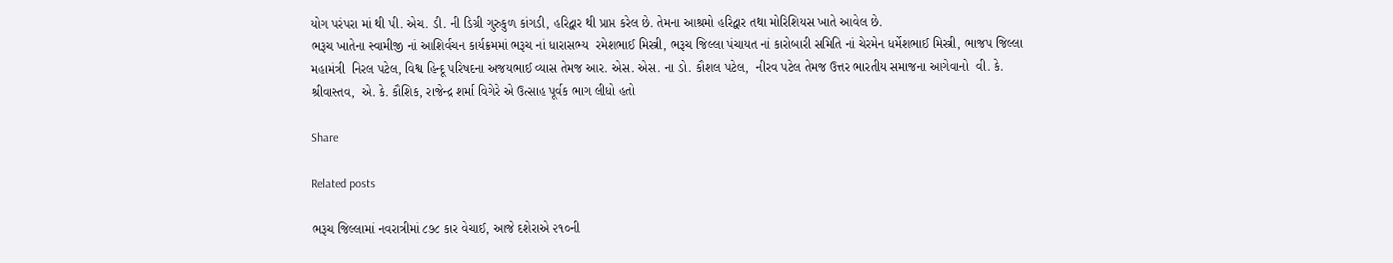યોગ પરંપરા માં થી પી. એચ. ડી. ની ડિગ્રી ગુરુકુળ કાંગડી, હરિદ્વાર થી પ્રાપ્ત કરેલ છે. તેમના આશ્રમો હરિદ્વાર તથા મોરિશિયસ ખાતે આવેલ છે.
ભરૂચ ખાતેના સ્વામીજી નાં આશિર્વચન કાર્યક્રમમાં ભરૂચ નાં ધારાસભ્ય  રમેશભાઈ મિસ્ત્રી, ભરૂચ જિલ્લા પંચાયત નાં કારોબારી સમિતિ નાં ચેરમેન ધર્મેશભાઈ મિસ્ત્રી, ભાજપ જિલ્લા મહામંત્રી  નિરલ પટેલ, વિશ્વ હિન્દૂ પરિષદના અજયભાઈ વ્યાસ તેમજ આર. એસ. એસ. ના ડો. કૌશલ પટેલ,  નીરવ પટેલ તેમજ ઉત્તર ભારતીય સમાજના આગેવાનો  વી. કે. શ્રીવાસ્તવ,  એ. કે. કૌશિક, રાજેન્દ્ર શર્મા વિગેરે એ ઉત્સાહ પૂર્વક ભાગ લીધો હતો

Share

Related posts

ભરૂચ જિલ્લામાં નવરાત્રીમાં ૮૭૮ કાર વેચાઈ, આજે દશેરાએ ૨૧૦ની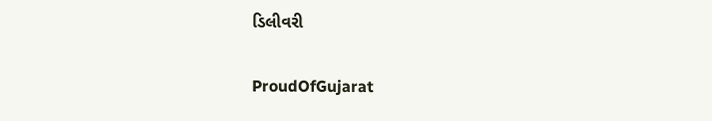ડિલીવરી

ProudOfGujarat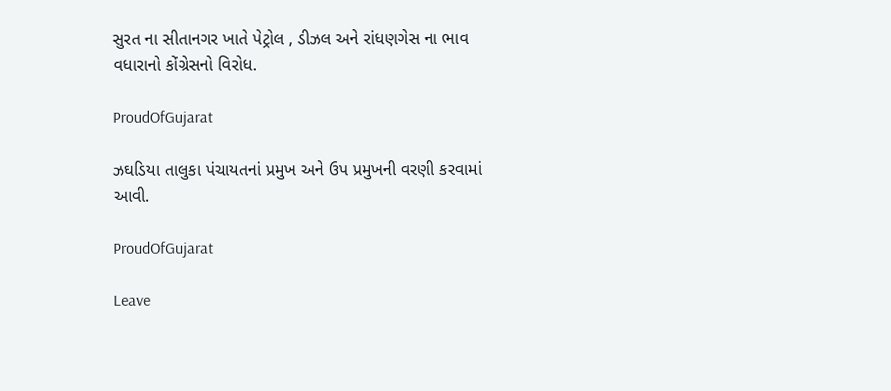સુરત ના સીતાનગર ખાતે પેટ્રોલ , ડીઝલ અને રાંધણગેસ ના ભાવ વધારાનો કોંગ્રેસનો વિરોધ.

ProudOfGujarat

ઝઘડિયા તાલુકા પંચાયતનાં પ્રમુખ અને ઉપ પ્રમુખની વરણી કરવામાં આવી.

ProudOfGujarat

Leave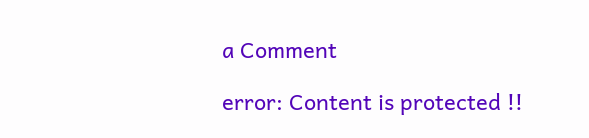a Comment

error: Content is protected !!